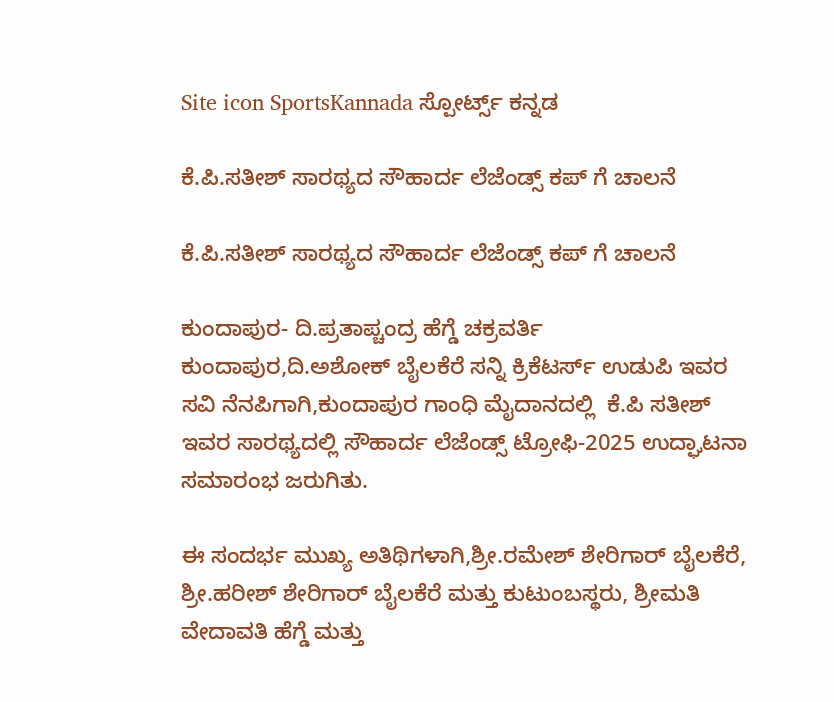Site icon SportsKannada ಸ್ಪೋರ್ಟ್ಸ್ ಕನ್ನಡ

ಕೆ.ಪಿ‌.ಸತೀಶ್ ಸಾರಥ್ಯದ ಸೌಹಾರ್ದ ಲೆಜೆಂಡ್ಸ್ ಕಪ್ ಗೆ ಚಾಲನೆ

ಕೆ.ಪಿ‌.ಸತೀಶ್ ಸಾರಥ್ಯದ ಸೌಹಾರ್ದ ಲೆಜೆಂಡ್ಸ್ ಕಪ್ ಗೆ ಚಾಲನೆ

ಕುಂದಾಪುರ- ದಿ.ಪ್ರತಾಪ್ಚಂದ್ರ ಹೆಗ್ಡೆ ಚಕ್ರವರ್ತಿ ಕುಂದಾಪುರ,ದಿ‌‌.ಅಶೋಕ್ ಬೈಲಕೆರೆ ಸನ್ನಿ ಕ್ರಿಕೆಟರ್ಸ್ ಉಡುಪಿ ಇವರ ಸವಿ ನೆನಪಿಗಾಗಿ,ಕುಂದಾಪುರ ಗಾಂಧಿ ಮೈದಾನದಲ್ಲಿ  ಕೆ.ಪಿ ಸತೀಶ್ ಇವರ ಸಾರಥ್ಯದಲ್ಲಿ ಸೌಹಾರ್ದ ಲೆಜೆಂಡ್ಸ್ ಟ್ರೋಫಿ-2025 ಉದ್ಘಾಟನಾ ಸಮಾರಂಭ ಜರುಗಿತು.

ಈ ಸಂದರ್ಭ ಮುಖ್ಯ ಅತಿಥಿಗಳಾಗಿ,ಶ್ರೀ.ರಮೇಶ್ ಶೇರಿಗಾರ್ ಬೈಲಕೆರೆ, ಶ್ರೀ.ಹರೀಶ್ ಶೇರಿಗಾರ್ ಬೈಲಕೆರೆ ಮತ್ತು ಕುಟುಂಬಸ್ಥರು, ಶ್ರೀಮತಿ ವೇದಾವತಿ ಹೆಗ್ಡೆ ಮತ್ತು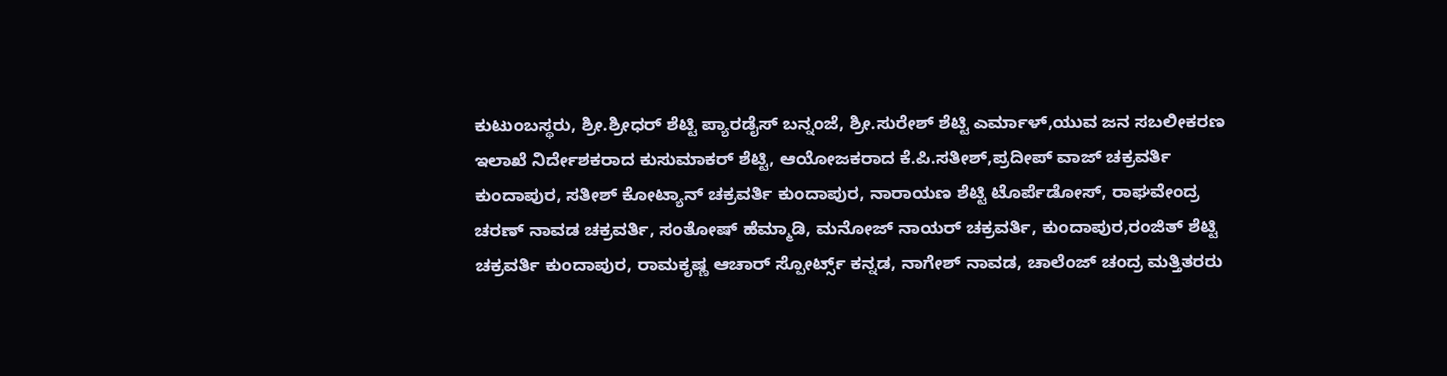ಕುಟುಂಬಸ್ಥರು, ಶ್ರೀ.ಶ್ರೀಧರ್ ಶೆಟ್ಟಿ ಪ್ಯಾರಡೈಸ್ ಬನ್ನಂಜೆ, ಶ್ರೀ.ಸುರೇಶ್ ಶೆಟ್ಟಿ ಎರ್ಮಾಳ್,ಯುವ ಜನ ಸಬಲೀಕರಣ ಇಲಾಖೆ ನಿರ್ದೇಶಕರಾದ ಕುಸುಮಾಕರ್ ಶೆಟ್ಟಿ, ಆಯೋಜಕರಾದ ಕೆ.ಪಿ.ಸತೀಶ್,ಪ್ರದೀಪ್ ವಾಜ್ ಚಕ್ರವರ್ತಿ ಕುಂದಾಪುರ, ಸತೀಶ್ ಕೋಟ್ಯಾನ್ ಚಕ್ರವರ್ತಿ ಕುಂದಾಪುರ, ನಾರಾಯಣ ಶೆಟ್ಟಿ ಟೊರ್ಪೆಡೋಸ್, ರಾಘವೇಂದ್ರ ಚರಣ್ ನಾವಡ ಚಕ್ರವರ್ತಿ, ಸಂತೋಷ್ ಹೆಮ್ಮಾಡಿ, ಮನೋಜ್ ನಾಯರ್ ಚಕ್ರವರ್ತಿ, ಕುಂದಾಪುರ,ರಂಜಿತ್ ಶೆಟ್ಟಿ ಚಕ್ರವರ್ತಿ ಕುಂದಾಪುರ, ರಾಮಕೃಷ್ಣ ಆಚಾರ್ ಸ್ಪೋರ್ಟ್ಸ್ ಕನ್ನಡ, ನಾಗೇಶ್ ನಾವಡ, ಚಾಲೆಂಜ್ ಚಂದ್ರ ಮತ್ತಿತರರು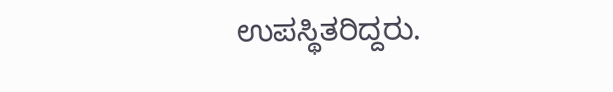ಉಪಸ್ಥಿತರಿದ್ದರು.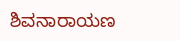ಶಿವನಾರಾಯಣ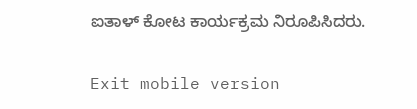ಐತಾಳ್ ಕೋಟ ಕಾರ್ಯಕ್ರಮ ನಿರೂಪಿಸಿದರು.

Exit mobile version